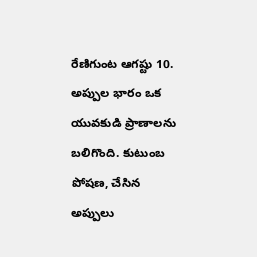రేణిగుంట ఆగష్టు 10. అప్పుల భారం ఒక యువకుడి ప్రాణాలను బలిగొంది. కుటుంబ పోషణ, చేసిన అప్పులు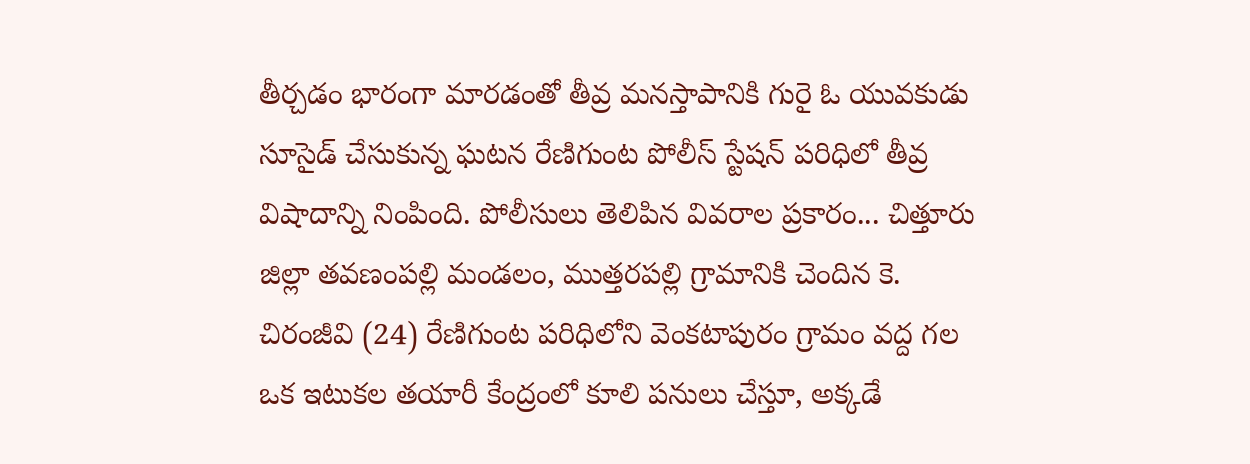తీర్చడం భారంగా మారడంతో తీవ్ర మనస్తాపానికి గురై ఓ యువకుడు సూసైడ్ చేసుకున్న ఘటన రేణిగుంట పోలీస్ స్టేషన్ పరిధిలో తీవ్ర విషాదాన్ని నింపింది. పోలీసులు తెలిపిన వివరాల ప్రకారం... చిత్తూరు జిల్లా తవణంపల్లి మండలం, ముత్తరపల్లి గ్రామానికి చెందిన కె. చిరంజీవి (24) రేణిగుంట పరిధిలోని వెంకటాపురం గ్రామం వద్ద గల ఒక ఇటుకల తయారీ కేంద్రంలో కూలి పనులు చేస్తూ, అక్కడే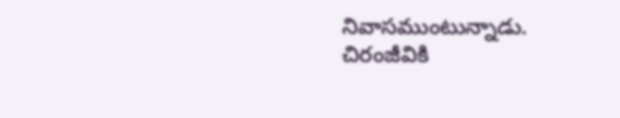నివాసముంటున్నాడు. చిరంజీవికి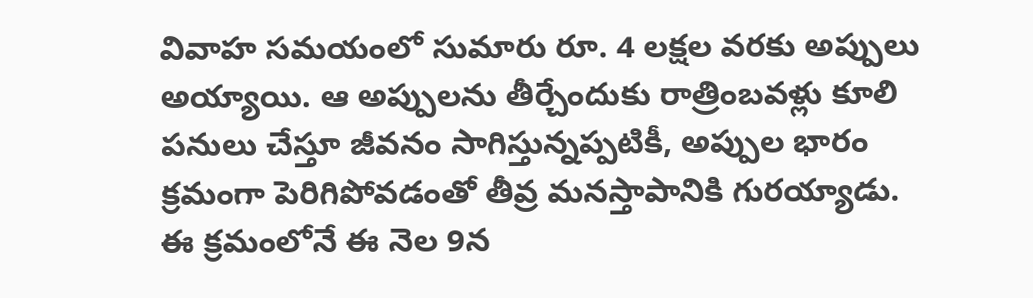వివాహ సమయంలో సుమారు రూ. 4 లక్షల వరకు అప్పులు అయ్యాయి. ఆ అప్పులను తీర్చేందుకు రాత్రింబవళ్లు కూలి పనులు చేస్తూ జీవనం సాగిస్తున్నప్పటికీ, అప్పుల భారం క్రమంగా పెరిగిపోవడంతో తీవ్ర మనస్తాపానికి గురయ్యాడు. ఈ క్రమంలోనే ఈ నెల 9న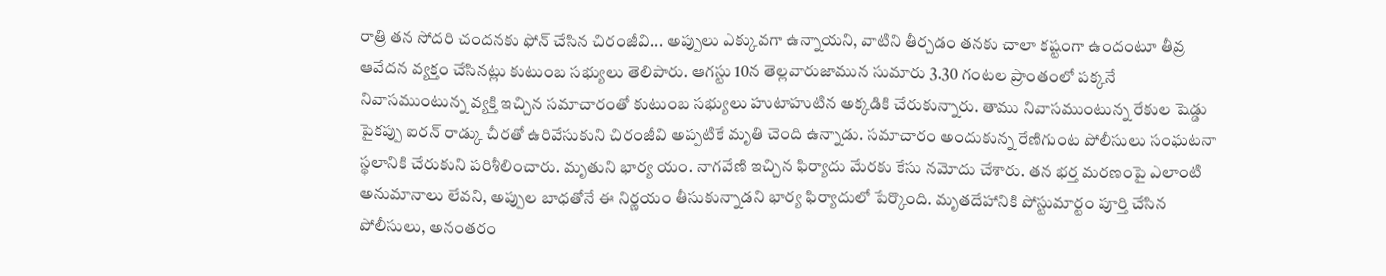రాత్రి తన సోదరి చందనకు ఫోన్ చేసిన చిరంజీవి... అప్పులు ఎక్కువగా ఉన్నాయని, వాటిని తీర్చడం తనకు చాలా కష్టంగా ఉందంటూ తీవ్ర ఆవేదన వ్యక్తం చేసినట్లు కుటుంబ సభ్యులు తెలిపారు. ఆగస్టు 10న తెల్లవారుజామున సుమారు 3.30 గంటల ప్రాంతంలో పక్కనే నివాసముంటున్న వ్యక్తి ఇచ్చిన సమాచారంతో కుటుంబ సభ్యులు హుటాహుటిన అక్కడికి చేరుకున్నారు. తాము నివాసముంటున్న రేకుల షెడ్డు పైకప్పు ఐరన్ రాడ్కు చీరతో ఉరివేసుకుని చిరంజీవి అప్పటికే మృతి చెంది ఉన్నాడు. సమాచారం అందుకున్న రేణిగుంట పోలీసులు సంఘటనా స్థలానికి చేరుకుని పరిశీలించారు. మృతుని భార్య యం. నాగవేణి ఇచ్చిన ఫిర్యాదు మేరకు కేసు నమోదు చేశారు. తన భర్త మరణంపై ఎలాంటి అనుమానాలు లేవని, అప్పుల బాధతోనే ఈ నిర్ణయం తీసుకున్నాడని భార్య ఫిర్యాదులో పేర్కొంది. మృతదేహానికి పోస్టుమార్టం పూర్తి చేసిన పోలీసులు, అనంతరం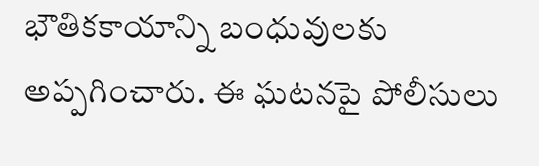భౌతికకాయాన్ని బంధువులకు అప్పగించారు. ఈ ఘటనపై పోలీసులు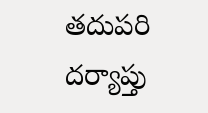తదుపరి దర్యాప్తు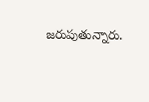జరుపుతున్నారు.